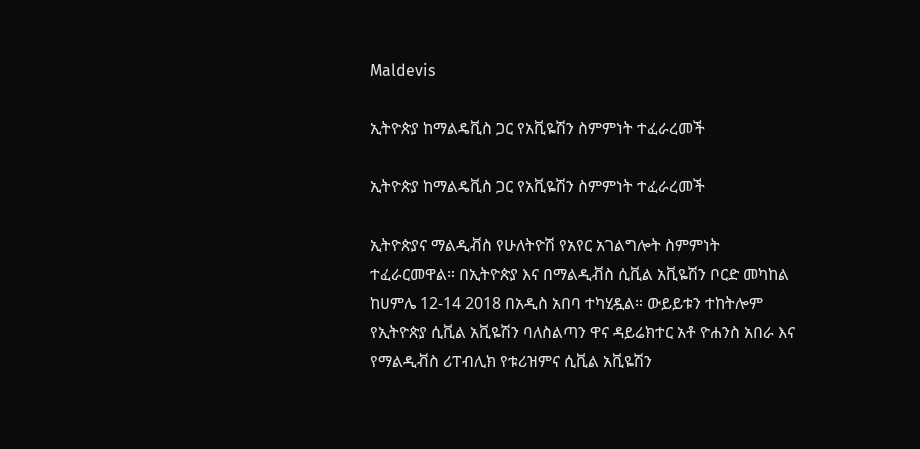Maldevis

ኢትዮጵያ ከማልዴቪስ ጋር የአቪዬሽን ስምምነት ተፈራረመች

ኢትዮጵያ ከማልዴቪስ ጋር የአቪዬሽን ስምምነት ተፈራረመች

ኢትዮጵያና ማልዲቭስ የሁለትዮሽ የአየር አገልግሎት ስምምነት ተፈራርመዋል። በኢትዮጵያ እና በማልዲቭስ ሲቪል አቪዬሽን ቦርድ መካከል ከሀምሌ 12-14 2018 በአዲስ አበባ ተካሂዷል። ውይይቱን ተከትሎም የኢትዮጵያ ሲቪል አቪዬሽን ባለስልጣን ዋና ዳይሬክተር አቶ ዮሐንስ አበራ እና የማልዲቭስ ሪፐብሊክ የቱሪዝምና ሲቪል አቪዬሽን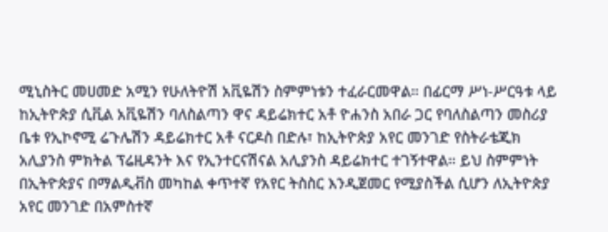ሚኒስትር መሀመድ አሚን የሁለትዮሽ አቪዬሽን ስምምነቱን ተፈራርመዋል። በፊርማ ሥነ-ሥርዓቱ ላይ ከኢትዮጵያ ሲቪል አቪዬሽን ባለስልጣን ዋና ዳይሬክተር አቶ ዮሐንስ አበራ ጋር የባለስልጣን መስሪያ ቤቱ የኢኮኖሚ ሬጉሌሽን ዳይሬክተር አቶ ናርዶስ በድሉ፣ ከኢትዮጵያ አየር መንገድ የስትራቴጂክ አሊያንስ ምክትል ፕሬዚዳንት እና የኢንተርናሽናል አሊያንስ ዳይሬክተር ተገኝተዋል። ይህ ስምምነት በኢትዮጵያና በማልዲቭስ መካከል ቀጥተኛ የአየር ትስስር እንዲጀመር የሚያስችል ሲሆን ለኢትዮጵያ አየር መንገድ በአምስተኛ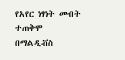የአየር ነፃነት መብት ተጠቅሞ በማልዲቭስ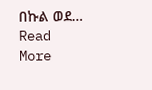በኩል ወደ…
Read More